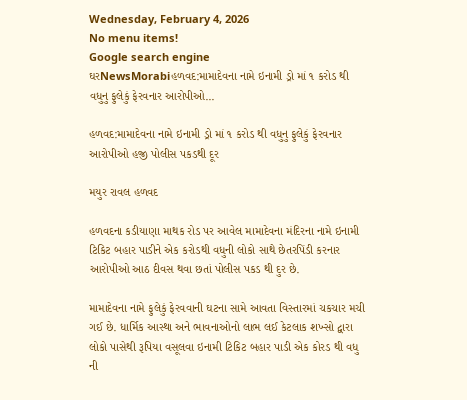Wednesday, February 4, 2026
No menu items!
Google search engine
ઘરNewsMorabiહળવદ:મામાદેવના નામે ઇનામી ડ્રો માં ૧ કરોડ થી વધુનુ ફુલેકું ફેરવનાર આરોપીઓ...

હળવદ:મામાદેવના નામે ઇનામી ડ્રો માં ૧ કરોડ થી વધુનુ ફુલેકું ફેરવનાર આરોપીઓ હજી પોલીસ પકડથી દૂર

મયુર રાવલ હળવદ

હળવદના કડીયાણા માથક રોડ પર આવેલ મામાદેવના મંદિરના નામે ઇનામી ટિકિટ બહાર પાડીને એક કરોડથી વધુની લોકો સાથે છેતરપિંડી કરનાર આરોપીઓ આઠ દીવસ થવા છતાં પોલીસ પકડ થી દુર છે.

મામાદેવના નામે ફુલેકું ફેરવવાની ઘટના સામે આવતા વિસ્તારમાં ચકચાર મચી ગઈ છે. ધાર્મિક આસ્થા અને ભાવનાઓનો લાભ લઈ કેટલાક શખ્સો દ્વારા લોકો પાસેથી રૂપિયા વસૂલવા ઇનામી ટિકિટ બહાર પાડી એક કોરડ થી વધુ ની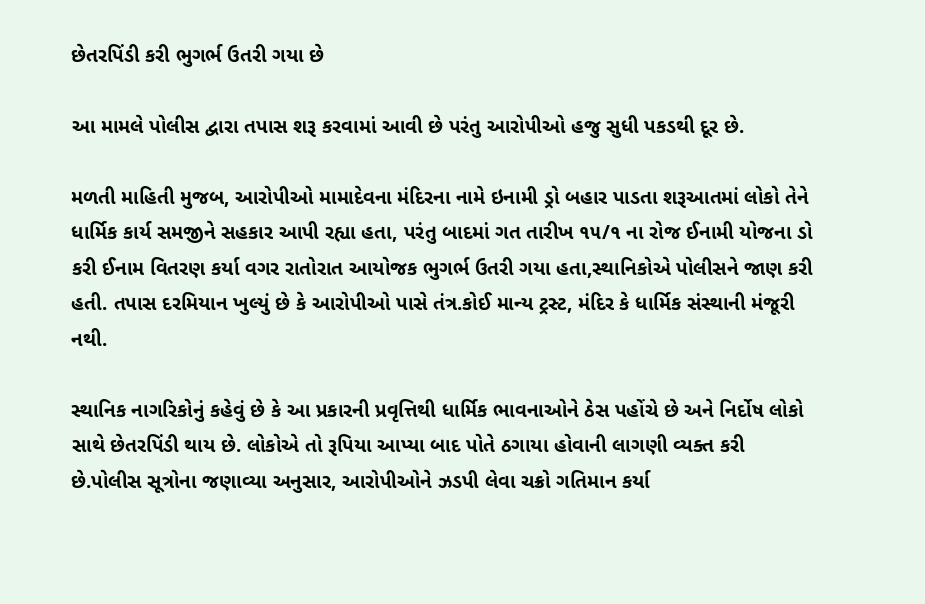છેતરપિંડી કરી ભુગર્ભ ઉતરી ગયા છે

આ મામલે પોલીસ દ્વારા તપાસ શરૂ કરવામાં આવી છે પરંતુ આરોપીઓ હજુ સુધી પકડથી દૂર છે.

મળતી માહિતી મુજબ, આરોપીઓ મામાદેવના મંદિરના નામે ઇનામી ડ્રો બહાર પાડતા શરૂઆતમાં લોકો તેને ધાર્મિક કાર્ય સમજીને સહકાર આપી રહ્યા હતા, પરંતુ બાદમાં ગત તારીખ ૧૫/૧ ના રોજ ઈનામી યોજના ડો કરી ઈનામ વિતરણ કર્યા વગર રાતોરાત આયોજક ભુગર્ભ ઉતરી ગયા હતા,સ્થાનિકોએ પોલીસને જાણ કરી હતી. તપાસ દરમિયાન ખુલ્યું છે કે આરોપીઓ પાસે તંત્ર.કોઈ માન્ય ટ્રસ્ટ, મંદિર કે ધાર્મિક સંસ્થાની મંજૂરી નથી.

સ્થાનિક નાગરિકોનું કહેવું છે કે આ પ્રકારની પ્રવૃત્તિથી ધાર્મિક ભાવનાઓને ઠેસ પહોંચે છે અને નિર્દોષ લોકો સાથે છેતરપિંડી થાય છે. લોકોએ તો રૂપિયા આપ્યા બાદ પોતે ઠગાયા હોવાની લાગણી વ્યક્ત કરી છે.પોલીસ સૂત્રોના જણાવ્યા અનુસાર, આરોપીઓને ઝડપી લેવા ચક્રો ગતિમાન કર્યા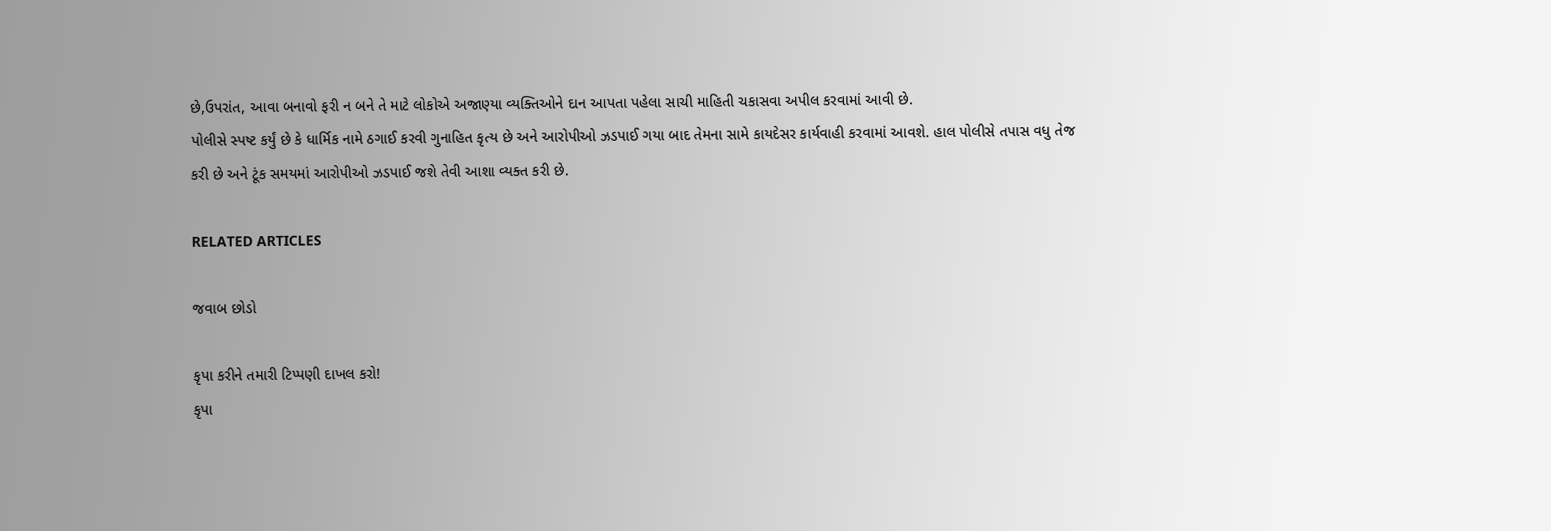છે,ઉપરાંત, આવા બનાવો ફરી ન બને તે માટે લોકોએ અજાણ્યા વ્યક્તિઓને દાન આપતા પહેલા સાચી માહિતી ચકાસવા અપીલ કરવામાં આવી છે.
પોલીસે સ્પષ્ટ કર્યું છે કે ધાર્મિક નામે ઠગાઈ કરવી ગુનાહિત કૃત્ય છે અને આરોપીઓ ઝડપાઈ ગયા બાદ તેમના સામે કાયદેસર કાર્યવાહી કરવામાં આવશે. હાલ પોલીસે તપાસ વધુ તેજ કરી છે અને ટૂંક સમયમાં આરોપીઓ ઝડપાઈ જશે તેવી આશા વ્યક્ત કરી છે.

RELATED ARTICLES

જવાબ છોડો

કૃપા કરીને તમારી ટિપ્પણી દાખલ કરો!
કૃપા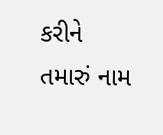કરીને તમારું નામ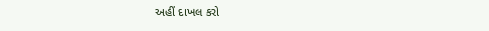અહીં દાખલ કરો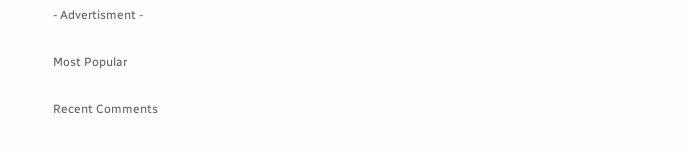- Advertisment -

Most Popular

Recent Comments